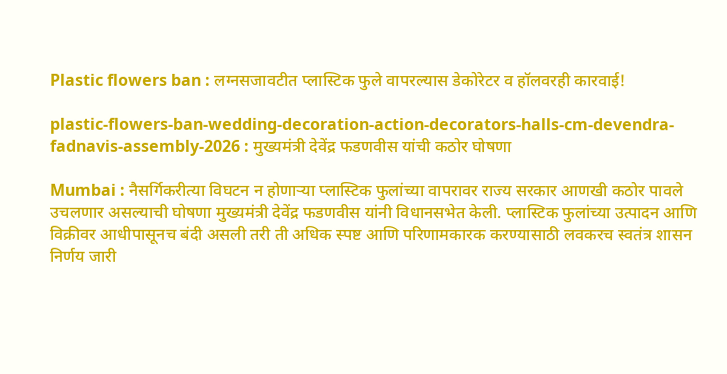Plastic flowers ban : लग्नसजावटीत प्लास्टिक फुले वापरल्यास डेकोरेटर व हॉलवरही कारवाई!

plastic-flowers-ban-wedding-decoration-action-decorators-halls-cm-devendra-fadnavis-assembly-2026 : मुख्यमंत्री देवेंद्र फडणवीस यांची कठोर घोषणा

Mumbai : नैसर्गिकरीत्या विघटन न होणाऱ्या प्लास्टिक फुलांच्या वापरावर राज्य सरकार आणखी कठोर पावले उचलणार असल्याची घोषणा मुख्यमंत्री देवेंद्र फडणवीस यांनी विधानसभेत केली. प्लास्टिक फुलांच्या उत्पादन आणि विक्रीवर आधीपासूनच बंदी असली तरी ती अधिक स्पष्ट आणि परिणामकारक करण्यासाठी लवकरच स्वतंत्र शासन निर्णय जारी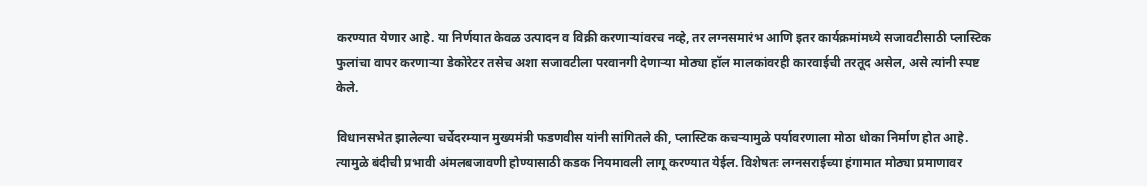करण्यात येणार आहे. या निर्णयात केवळ उत्पादन व विक्री करणाऱ्यांवरच नव्हे, तर लग्नसमारंभ आणि इतर कार्यक्रमांमध्ये सजावटीसाठी प्लास्टिक फुलांचा वापर करणाऱ्या डेकोरेटर तसेच अशा सजावटीला परवानगी देणाऱ्या मोठ्या हॉल मालकांवरही कारवाईची तरतूद असेल, असे त्यांनी स्पष्ट केले.

विधानसभेत झालेल्या चर्चेदरम्यान मुख्यमंत्री फडणवीस यांनी सांगितले की, प्लास्टिक कचऱ्यामुळे पर्यावरणाला मोठा धोका निर्माण होत आहे. त्यामुळे बंदीची प्रभावी अंमलबजावणी होण्यासाठी कडक नियमावली लागू करण्यात येईल. विशेषतः लग्नसराईच्या हंगामात मोठ्या प्रमाणावर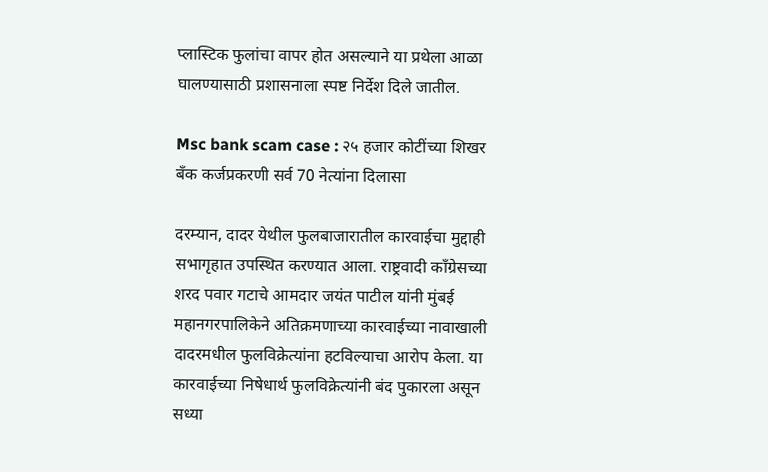प्लास्टिक फुलांचा वापर होत असल्याने या प्रथेला आळा घालण्यासाठी प्रशासनाला स्पष्ट निर्देश दिले जातील.

Msc bank scam case : २५ हजार कोटींच्या शिखर बँक कर्जप्रकरणी सर्व 70 नेत्यांना दिलासा

दरम्यान, दादर येथील फुलबाजारातील कारवाईचा मुद्दाही सभागृहात उपस्थित करण्यात आला. राष्ट्रवादी काँग्रेसच्या शरद पवार गटाचे आमदार जयंत पाटील यांनी मुंबई महानगरपालिकेने अतिक्रमणाच्या कारवाईच्या नावाखाली दादरमधील फुलविक्रेत्यांना हटविल्याचा आरोप केला. या कारवाईच्या निषेधार्थ फुलविक्रेत्यांनी बंद पुकारला असून सध्या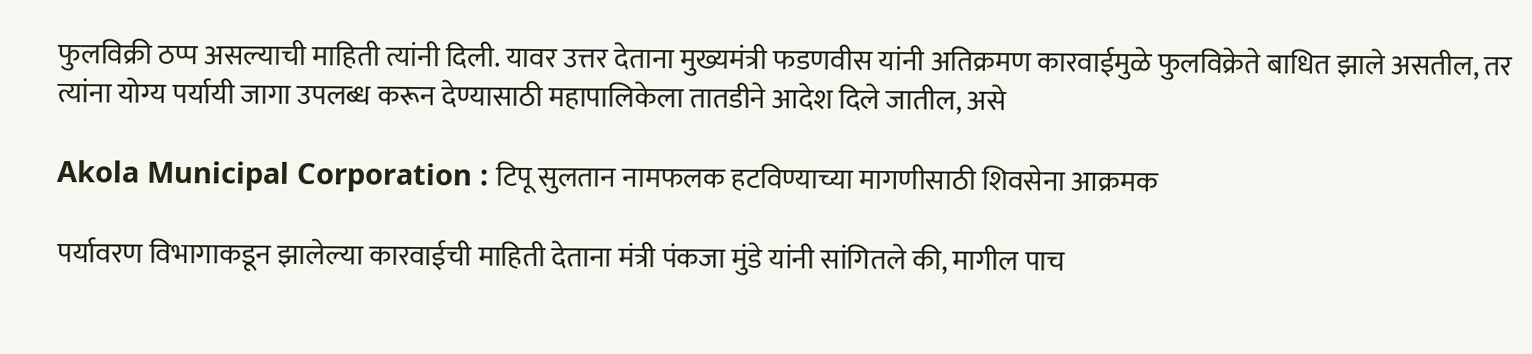फुलविक्री ठप्प असल्याची माहिती त्यांनी दिली. यावर उत्तर देताना मुख्यमंत्री फडणवीस यांनी अतिक्रमण कारवाईमुळे फुलविक्रेते बाधित झाले असतील, तर त्यांना योग्य पर्यायी जागा उपलब्ध करून देण्यासाठी महापालिकेला तातडीने आदेश दिले जातील, असे

Akola Municipal Corporation : टिपू सुलतान नामफलक हटविण्याच्या मागणीसाठी शिवसेना आक्रमक

पर्यावरण विभागाकडून झालेल्या कारवाईची माहिती देताना मंत्री पंकजा मुंडे यांनी सांगितले की, मागील पाच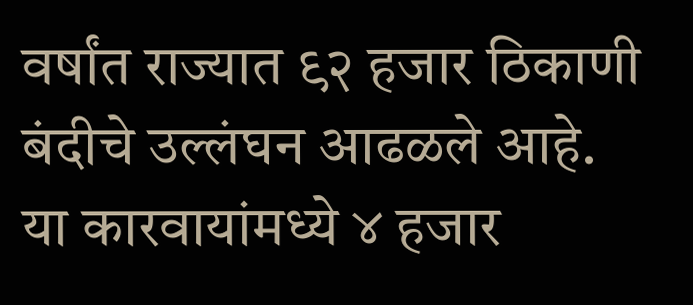वर्षांत राज्यात ९२ हजार ठिकाणी बंदीचे उल्लंघन आढळले आहे. या कारवायांमध्ये ४ हजार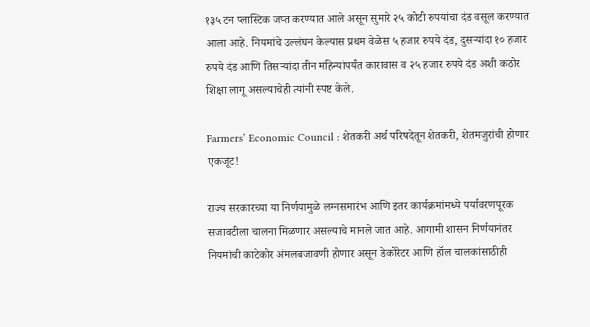१३५ टन प्लास्टिक जप्त करण्यात आले असून सुमारे २५ कोटी रुपयांचा दंड वसूल करण्यात आला आहे. नियमांचे उल्लंघन केल्यास प्रथम वेळेस ५ हजार रुपये दंड, दुसऱ्यांदा १० हजार रुपये दंड आणि तिसऱ्यांदा तीन महिन्यांपर्यंत कारावास व २५ हजार रुपये दंड अशी कठोर शिक्षा लागू असल्याचेही त्यांनी स्पष्ट केले.

Farmers’ Economic Council : शेतकरी अर्थ परिषदेतून शेतकरी, शेतमजुरांची होणार एकजूट!

राज्य सरकारच्या या निर्णयामुळे लग्नसमारंभ आणि इतर कार्यक्रमांमध्ये पर्यावरणपूरक सजावटीला चालना मिळणार असल्याचे मानले जात आहे. आगामी शासन निर्णयानंतर नियमांची काटेकोर अंमलबजावणी होणार असून डेकोरेटर आणि हॉल चालकांसाठीही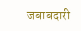जबाबदारी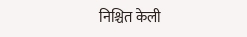निश्चित केली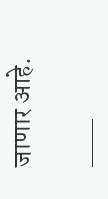जाणार आहे.

___